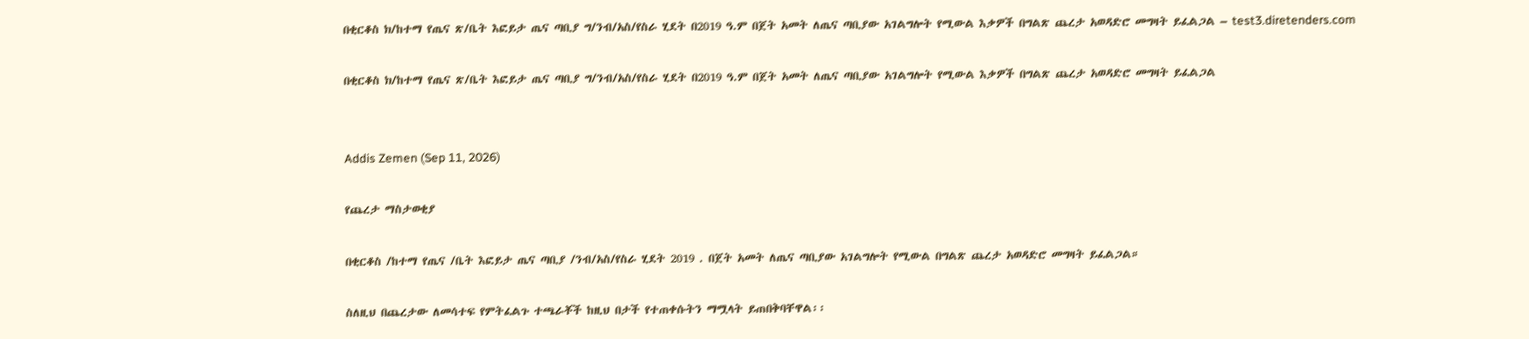በቂርቆስ ክ/ከተማ የጤና ጽ/ቤት እፎይታ ጤና ጣቢያ ግ/ንብ/አስ/የስራ ሂደት በ2019 ዓ.ም በጀት አመት ለጤና ጣቢያው አገልግሎት የሚውል እቃዎች በግልጽ ጨረታ አወዳድሮ መግዛት ይፈልጋል – test3.diretenders.com

በቂርቆስ ክ/ከተማ የጤና ጽ/ቤት እፎይታ ጤና ጣቢያ ግ/ንብ/አስ/የስራ ሂደት በ2019 ዓ.ም በጀት አመት ለጤና ጣቢያው አገልግሎት የሚውል እቃዎች በግልጽ ጨረታ አወዳድሮ መግዛት ይፈልጋል


Addis Zemen (Sep 11, 2026)

የጨረታ ማስታወቂያ

በቂርቆስ /ከተማ የጤና /ቤት እፎይታ ጤና ጣቢያ /ንብ/አስ/የስራ ሂደት 2019 . በጀት አመት ለጤና ጣቢያው አገልግሎት የሚውል በግልጽ ጨረታ አወዳድሮ መግዛት ይፈልጋል።

ስለዚህ በጨረታው ለመሳተፍ የምትፈልጉ ተጫራቾች ከዚህ በታች የተጠቀሱትን ማሟላት ይጠበቅባቸዋል፡፡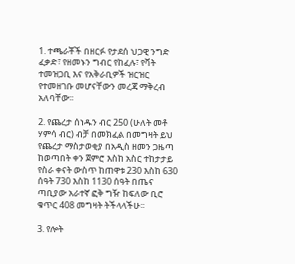1. ተጫራቾች በዘርፉ የታደሰ ህጋዊ ንግድ ፈቃድ፣ የዘመኑን ግብር የከፈሉ፣ የቫት ተመዝጋቢ እና የአቅራቢዎች ዝርዝር የተመዘገቡ መሆናቸውን መረጃ ማቅረብ አለባቸው፡፡

2. የጨረታ ሰነዱን ብር 250 (ሁለት መቶ ሃምሳ ብር) ብቻ በመክፈል በመግዛት ይህ የጨረታ ማስታወቂያ በአዲስ ዘመን ጋዜጣ ከወጣበት ቀን ጀምሮ እስከ አስር ተከታታይ የስራ ቀናት ውስጥ ከጠዋቱ 230 እስከ 630 ሰዓት 730 እስከ 1130 ሰዓት በጤና ጣቢያው አራተኛ ፎቅ ግዥ ከፍለው ቢሮ ቁጥር 408 መግዛት ትችላላችሁ፡፡

3. የሎት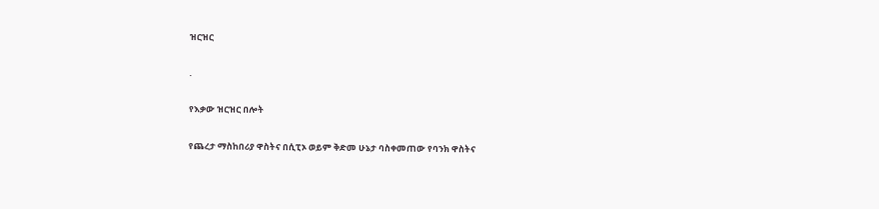ዝርዝር

.

የእቃው ዝርዝር በሎት

የጨረታ ማስከበሪያ ዋስትና በሲፒኦ ወይም ቅድመ ሁኔታ ባስቀመጠው የባንክ ዋስትና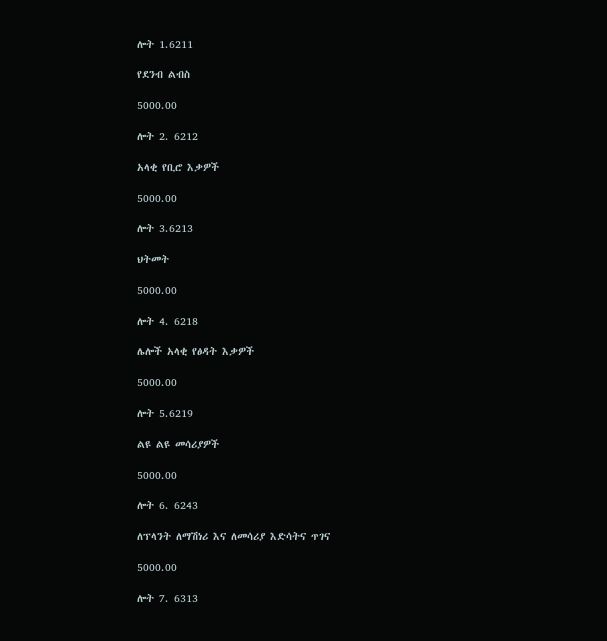ሎት 1.6211

የደንብ ልብስ

5000.00

ሎት 2. 6212

አላቂ የቢሮ እቃዎች

5000.00

ሎት 3.6213

ህትመት

5000.00

ሎት 4. 6218

ሌሎች አላቂ የፅዳት እቃዎች

5000.00

ሎት 5.6219

ልዩ ልዩ መሳሪያዎች

5000.00

ሎት 6. 6243

ለፕላንት ለማሽነሪ እና ለመሳሪያ እድሳትና ጥገና

5000.00

ሎት 7. 6313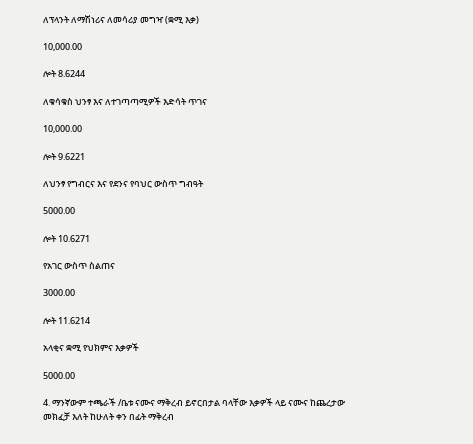ለፕላንት ለማሽነሪና ለመሳሪያ መግዣ (ቋሚ እቃ)

10,000.00

ሎት 8.6244

ለቁሳቁስ ህንፃ እና ለተገጣጣሚዎች እድሳት ጥገና

10,000.00

ሎት 9.6221

ለህንፃ የግብርና እና የደንና የባህር ውስጥ ግብዓት

5000.00

ሎት 10.6271

የአገር ውስጥ ስልጠና

3000.00

ሎት 11.6214

አላቂና ቋሚ የህክምና እቃዎች

5000.00

4. ማንኛውም ተጫራች /ቤቱ ናሙና ማቅረብ ይኖርበታል ባላቸው እቃዎች ላይ ናሙና ከጨረታው መክፈቻ እለት ከሁለት ቀን በፊት ማቅረብ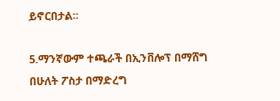ይኖርበታል፡፡

5.ማንኛውም ተጫራች በኢንቨሎፕ በማሸግ በሁለት ፖስታ በማድረግ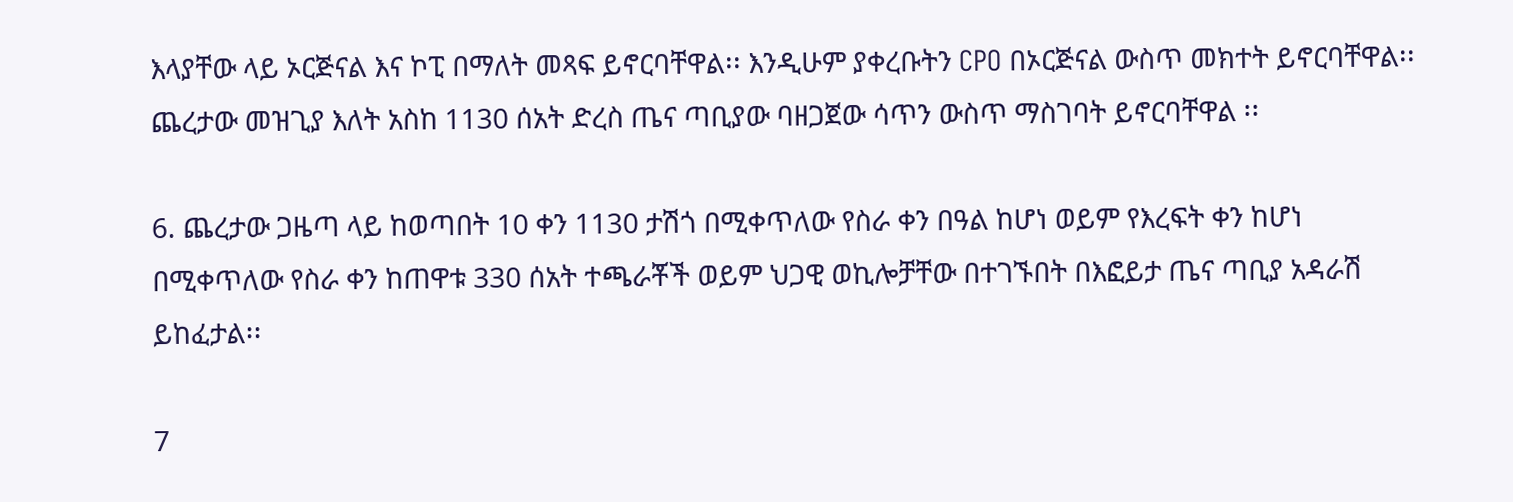እላያቸው ላይ ኦርጅናል እና ኮፒ በማለት መጻፍ ይኖርባቸዋል፡፡ እንዲሁም ያቀረቡትን CPO በኦርጅናል ውስጥ መክተት ይኖርባቸዋል፡፡ጨረታው መዝጊያ እለት አስከ 1130 ሰአት ድረስ ጤና ጣቢያው ባዘጋጀው ሳጥን ውስጥ ማስገባት ይኖርባቸዋል ፡፡

6. ጨረታው ጋዜጣ ላይ ከወጣበት 10 ቀን 1130 ታሽጎ በሚቀጥለው የስራ ቀን በዓል ከሆነ ወይም የእረፍት ቀን ከሆነ በሚቀጥለው የስራ ቀን ከጠዋቱ 330 ሰአት ተጫራቾች ወይም ህጋዊ ወኪሎቻቸው በተገኙበት በእፎይታ ጤና ጣቢያ አዳራሽ ይከፈታል፡፡

7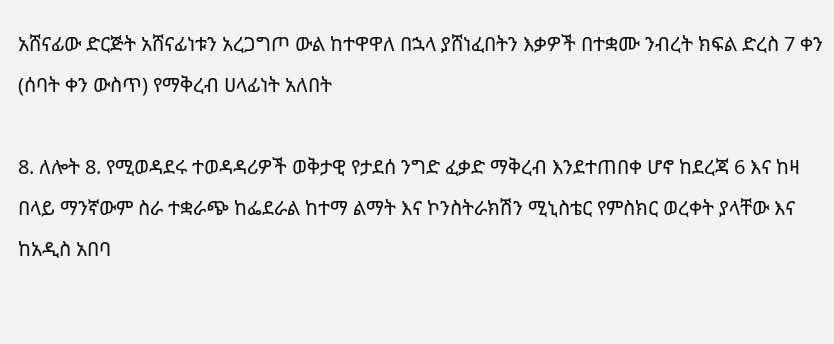አሸናፊው ድርጅት አሸናፊነቱን አረጋግጦ ውል ከተዋዋለ በኋላ ያሸነፈበትን እቃዎች በተቋሙ ንብረት ክፍል ድረስ 7 ቀን (ሰባት ቀን ውስጥ) የማቅረብ ሀላፊነት አለበት

8. ለሎት 8. የሚወዳደሩ ተወዳዳሪዎች ወቅታዊ የታደሰ ንግድ ፈቃድ ማቅረብ እንደተጠበቀ ሆኖ ከደረጃ 6 እና ከዛ በላይ ማንኛውም ስራ ተቋራጭ ከፌደራል ከተማ ልማት እና ኮንስትራክሽን ሚኒስቴር የምስክር ወረቀት ያላቸው እና ከአዲስ አበባ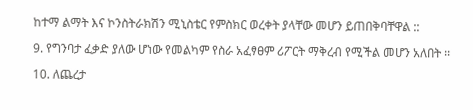ከተማ ልማት እና ኮንስትራክሽን ሚኒስቴር የምስክር ወረቀት ያላቸው መሆን ይጠበቅባቸዋል ::

9. የግንባታ ፈቃድ ያለው ሆነው የመልካም የስራ አፈፃፀም ሪፖርት ማቅረብ የሚችል መሆን አለበት ፡፡

10. ለጨረታ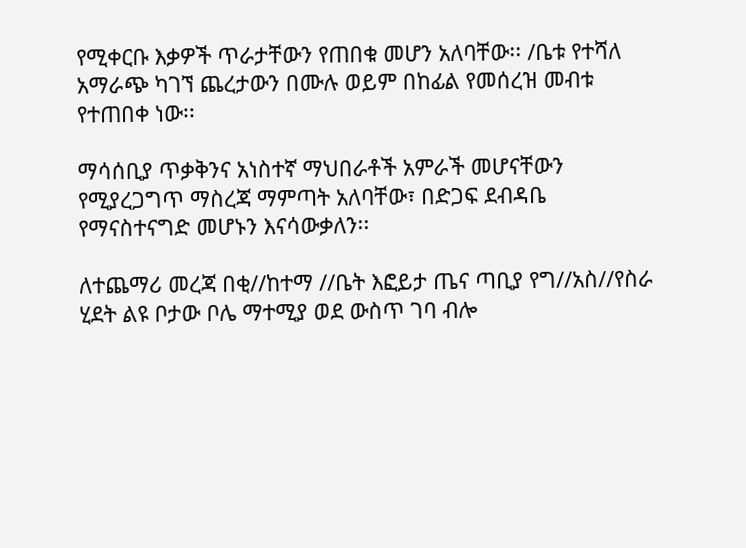የሚቀርቡ እቃዎች ጥራታቸውን የጠበቁ መሆን አለባቸው፡፡ /ቤቱ የተሻለ አማራጭ ካገኘ ጨረታውን በሙሉ ወይም በከፊል የመሰረዝ መብቱ የተጠበቀ ነው፡፡

ማሳሰቢያ ጥቃቅንና አነስተኛ ማህበራቶች አምራች መሆናቸውን የሚያረጋግጥ ማስረጃ ማምጣት አለባቸው፣ በድጋፍ ደብዳቤ የማናስተናግድ መሆኑን እናሳውቃለን፡፡

ለተጨማሪ መረጃ በቂ//ከተማ //ቤት እፎይታ ጤና ጣቢያ የግ//አስ//የስራ ሂደት ልዩ ቦታው ቦሌ ማተሚያ ወደ ውስጥ ገባ ብሎ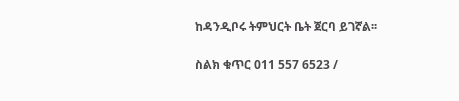ከዳንዲቦሩ ትምህርት ቤት ጀርባ ይገኛል፡፡

ስልክ ቁጥር 011 557 6523 /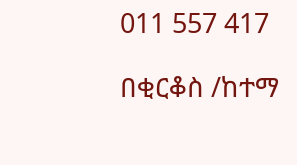011 557 417

በቂርቆስ /ከተማ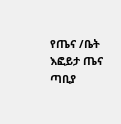የጤና /ቤት እፎይታ ጤና ጣቢያ